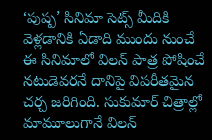‘పుష్ప’ సినిమా సెట్స్ మీదికి వెళ్లడానికి ఏడాది ముందు నుంచే ఈ సినిమాలో విలన్ పాత్ర పోషించే నటుడెవరనే దానిపై విపరీతమైన చర్చ జరిగింది. సుకుమార్ చిత్రాల్లో మామూలుగానే విలన్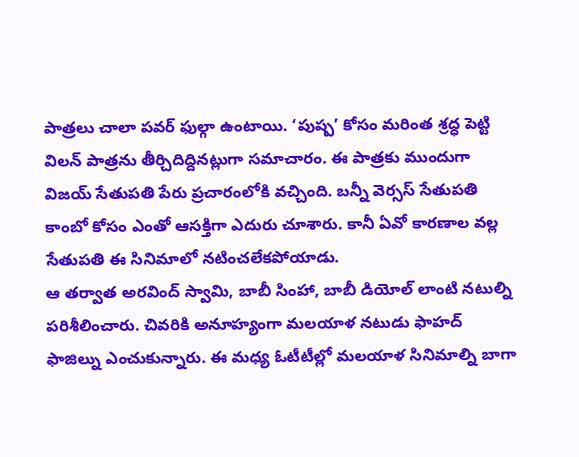పాత్రలు చాలా పవర్ ఫుల్గా ఉంటాయి. ‘పుష్ప’ కోసం మరింత శ్రద్ధ పెట్టి విలన్ పాత్రను తీర్చిదిద్దినట్లుగా సమాచారం. ఈ పాత్రకు ముందుగా విజయ్ సేతుపతి పేరు ప్రచారంలోకి వచ్చింది. బన్నీ వెర్సస్ సేతుపతి కాంబో కోసం ఎంతో ఆసక్తిగా ఎదురు చూశారు. కానీ ఏవో కారణాల వల్ల సేతుపతి ఈ సినిమాలో నటించలేకపోయాడు.
ఆ తర్వాత అరవింద్ స్వామి, బాబీ సింహా, బాబీ డియోల్ లాంటి నటుల్ని పరిశీలించారు. చివరికి అనూహ్యంగా మలయాళ నటుడు ఫాహద్ ఫాజిల్ను ఎంచుకున్నారు. ఈ మధ్య ఓటీటీల్లో మలయాళ సినిమాల్ని బాగా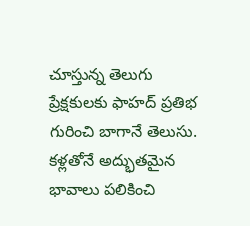చూస్తున్న తెలుగు ప్రేక్షకులకు ఫాహద్ ప్రతిభ గురించి బాగానే తెలుసు. కళ్లతోనే అద్భుతమైన భావాలు పలికించి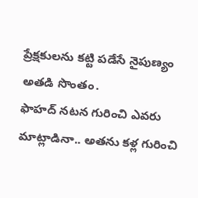ప్రేక్షకులను కట్టి పడేసే నైపుణ్యం అతడి సొంతం.
ఫాహద్ నటన గురించి ఎవరు మాట్లాడినా.. అతను కళ్ల గురించి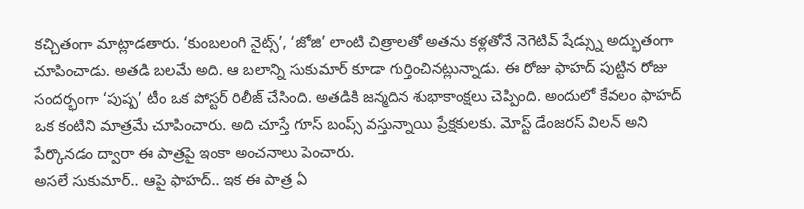కచ్చితంగా మాట్లాడతారు. ‘కుంబలంగి నైట్స్’, ‘జోజి’ లాంటి చిత్రాలతో అతను కళ్లతోనే నెగెటివ్ షేడ్స్ను అద్భుతంగా చూపించాడు. అతడి బలమే అది. ఆ బలాన్ని సుకుమార్ కూడా గుర్తించినట్లున్నాడు. ఈ రోజు ఫాహద్ పుట్టిన రోజు సందర్భంగా ‘పుష్ప’ టీం ఒక పోస్టర్ రిలీజ్ చేసింది. అతడికి జన్మదిన శుభాకాంక్షలు చెప్పింది. అందులో కేవలం ఫాహద్ ఒక కంటిని మాత్రమే చూపించారు. అది చూస్తే గూస్ బంప్స్ వస్తున్నాయి ప్రేక్షకులకు. మోస్ట్ డేంజరస్ విలన్ అని పేర్కొనడం ద్వారా ఈ పాత్రపై ఇంకా అంచనాలు పెంచారు.
అసలే సుకుమార్.. ఆపై ఫాహద్.. ఇక ఈ పాత్ర ఏ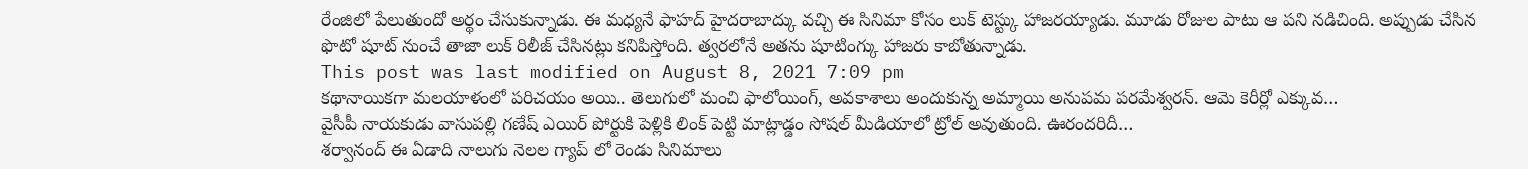రేంజిలో పేలుతుందో అర్థం చేసుకున్నాడు. ఈ మధ్యనే ఫాహద్ హైదరాబాద్కు వచ్చి ఈ సినిమా కోసం లుక్ టెస్ట్కు హాజరయ్యాడు. మూడు రోజుల పాటు ఆ పని నడిచింది. అప్పుడు చేసిన ఫొటో షూట్ నుంచే తాజా లుక్ రిలీజ్ చేసినట్లు కనిపిస్తోంది. త్వరలోనే అతను షూటింగ్కు హాజరు కాబోతున్నాడు.
This post was last modified on August 8, 2021 7:09 pm
కథానాయికగా మలయాళంలో పరిచయం అయి.. తెలుగులో మంచి ఫాలోయింగ్, అవకాశాలు అందుకున్న అమ్మాయి అనుపమ పరమేశ్వరన్. ఆమె కెరీర్లో ఎక్కువ…
వైసీపీ నాయకుడు వాసుపల్లి గణేష్ ఎయిర్ పోర్టుకి పెళ్లికి లింక్ పెట్టి మాట్లాడ్డం సోషల్ మీడియాలో ట్రోల్ అవుతుంది. ఊరందరిదీ…
శర్వానంద్ ఈ ఏడాది నాలుగు నెలల గ్యాప్ లో రెండు సినిమాలు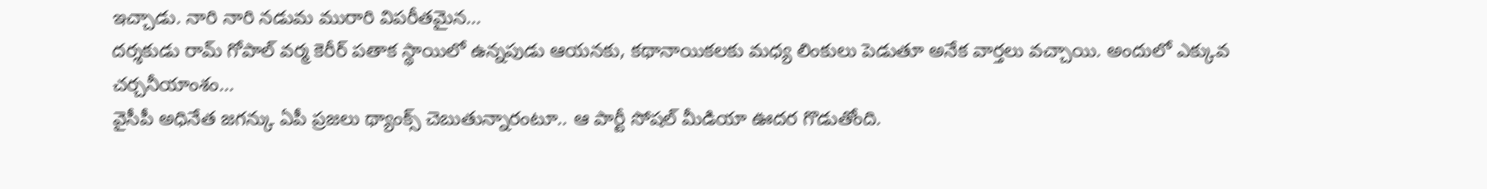ఇచ్చాడు. నారి నారి నడుమ మురారి విపరీతమైన…
దర్శకుడు రామ్ గోపాల్ వర్మ కెరీర్ పతాక స్థాయిలో ఉన్నపుడు ఆయనకు, కథానాయికలకు మధ్య లింకులు పెడుతూ అనేక వార్తలు వచ్చాయి. అందులో ఎక్కువ చర్చనీయాంశం…
వైసీపీ అధినేత జగన్కు ఏపీ ప్రజలు థ్యాంక్స్ చెబుతున్నారంటూ.. ఆ పార్టీ సోషల్ మీడియా ఊదర గొడుతోంది.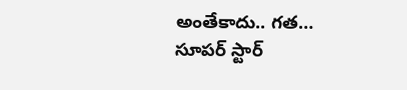అంతేకాదు.. గత…
సూపర్ స్టార్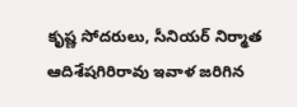కృష్ణ సోదరులు, సీనియర్ నిర్మాత ఆదిశేషగిరిరావు ఇవాళ జరిగిన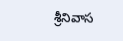శ్రీనివాస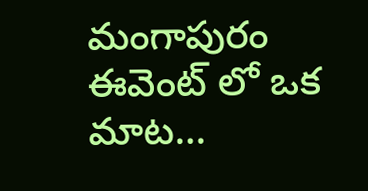మంగాపురం ఈవెంట్ లో ఒక మాట…